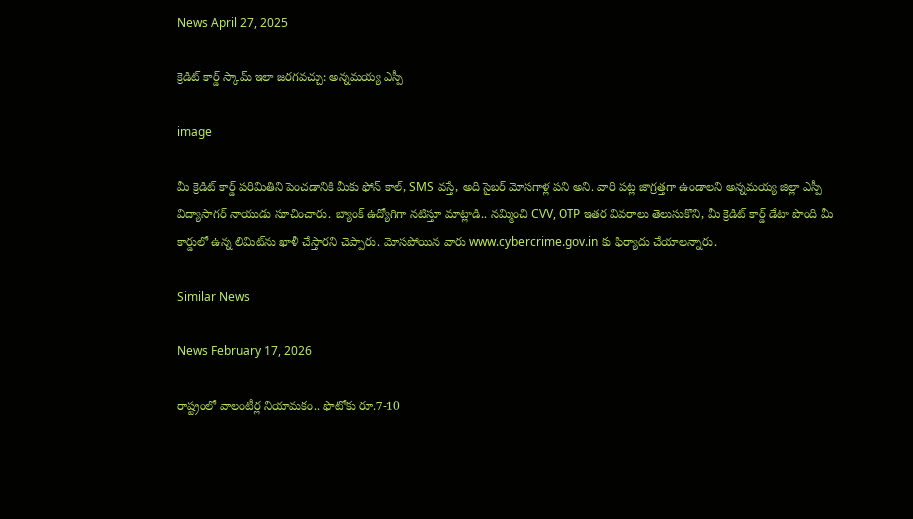News April 27, 2025

క్రెడిట్ కార్డ్ స్కామ్ ఇలా జరగవచ్చు: అన్నమయ్య ఎస్పీ

image

మీ క్రెడిట్ కార్డ్ పరిమితిని పెంచడానికి మీకు ఫోన్ కాల్, SMS వస్తే, అది సైబర్ మోసగాళ్ల పని అని. వారి పట్ల జాగ్రత్తగా ఉండాలని అన్నమయ్య జిల్లా ఎస్పీ విద్యాసాగర్ నాయుడు సూచించారు. బ్యాంక్ ఉద్యోగిగా నటిస్తూ మాట్లాడి.. నమ్మించి CVV, OТР ఇతర వివరాలు తెలుసుకొని, మీ క్రెడిట్ కార్డ్ డేటా పొంది మీ కార్డులో ఉన్న లిమిట్‌ను ఖాళీ చేస్తారని చెప్పారు. మోసపోయిన వారు www.cybercrime.gov.in కు ఫిర్యాదు చేయాలన్నారు.

Similar News

News February 17, 2026

రాష్ట్రంలో వాలంటీర్ల నియామకం.. ఫొటోకు రూ.7-10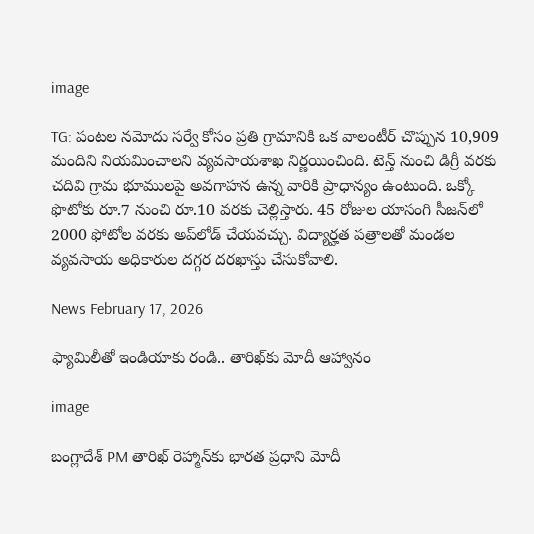image

TG: పంటల నమోదు సర్వే కోసం ప్రతి గ్రామానికి ఒక వాలంటీర్ చొప్పున 10,909 మందిని నియమించాలని వ్యవసాయశాఖ నిర్ణయించింది. టెన్త్ నుంచి డిగ్రీ వరకు చదివి గ్రామ భూములపై అవగాహన ఉన్న వారికి ప్రాధాన్యం ఉంటుంది. ఒక్కో ఫొటోకు రూ.7 నుంచి రూ.10 వరకు చెల్లిస్తారు. 45 రోజుల యాసంగి సీజన్‌లో 2000 ఫోటోల వరకు అప్‌లోడ్ చేయవచ్చు. విద్యార్హత పత్రాలతో మండల వ్యవసాయ అధికారుల దగ్గర దరఖాస్తు చేసుకోవాలి.

News February 17, 2026

ఫ్యామిలీతో ఇండియాకు రండి.. తారిఖ్‌కు మోదీ ఆహ్వానం

image

బంగ్లాదేశ్ PM తారిఖ్ రెహ్మాన్‌కు భారత ప్రధాని మోదీ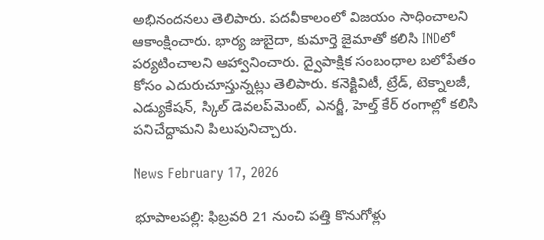అభినందనలు తెలిపారు. పదవీకాలంలో విజయం సాధించాలని ఆకాంక్షించారు. భార్య జుబైదా, కుమార్తె జైమాతో కలిసి INDలో పర్యటించాలని ఆహ్వానించారు. ద్వైపాక్షిక సంబంధాల బలోపేతం కోసం ఎదురుచూస్తున్నట్లు తెలిపారు. కనెక్టివిటీ, ట్రేడ్, టెక్నాలజీ, ఎడ్యుకేషన్, స్కిల్ డెవలప్‌మెంట్, ఎనర్జీ, హెల్త్ కేర్ రంగాల్లో కలిసి పనిచేద్దామని పిలుపునిచ్చారు.

News February 17, 2026

భూపాలపల్లి: ఫిబ్రవరి 21 నుంచి పత్తి కొనుగోళ్లు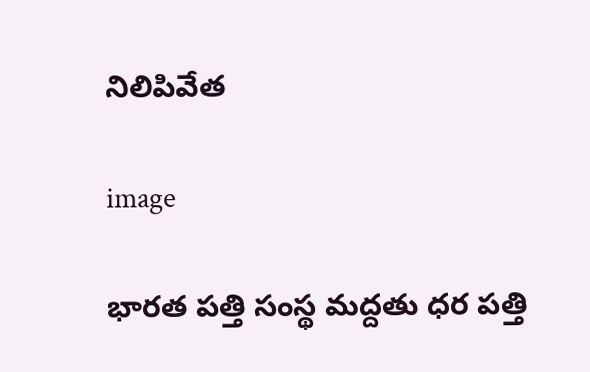నిలిపివేత

image

భారత పత్తి సంస్థ మద్దతు ధర పత్తి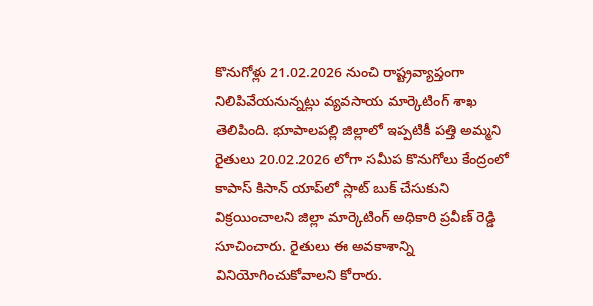కొనుగోళ్లు 21.02.2026 నుంచి రాష్ట్రవ్యాప్తంగా నిలిపివేయనున్నట్లు వ్యవసాయ మార్కెటింగ్ శాఖ తెలిపింది. భూపాలపల్లి జిల్లాలో ఇప్పటికీ పత్తి అమ్మని రైతులు 20.02.2026 లోగా సమీప కొనుగోలు కేంద్రంలో కాపాస్ కిసాన్ యాప్‌లో స్లాట్ బుక్ చేసుకుని విక్రయించాలని జిల్లా మార్కెటింగ్ అధికారి ప్రవీణ్ రెడ్డి సూచించారు. రైతులు ఈ అవకాశాన్ని వినియోగించుకోవాలని కోరారు.